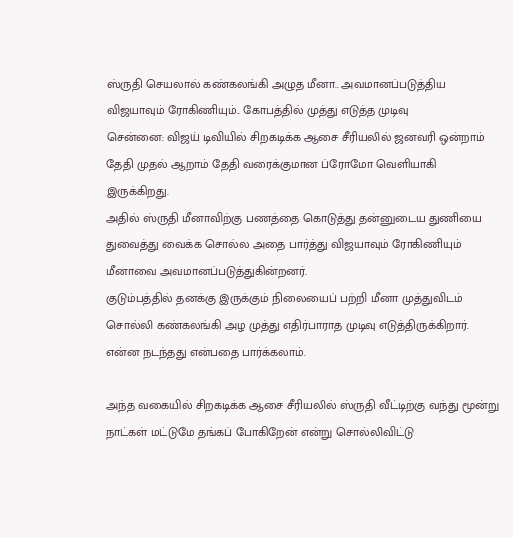ஸ்ருதி செயலால் கண்கலங்கி அழுத மீனா.. அவமானப்படுத்திய விஜயாவும் ரோகிணியும்.. கோபத்தில் முத்து எடுத்த முடிவு
சென்னை: விஜய் டிவியில் சிறகடிக்க ஆசை சீரியலில் ஜனவரி ஒன்றாம் தேதி முதல் ஆறாம் தேதி வரைக்குமான ப்ரோமோ வெளியாகி இருக்கிறது.
அதில் ஸ்ருதி மீனாவிற்கு பணத்தை கொடுத்து தன்னுடைய துணியை துவைத்து வைக்க சொல்ல அதை பார்த்து விஜயாவும் ரோகிணியும் மீனாவை அவமானப்படுத்துகின்றனர்.
குடும்பத்தில் தனக்கு இருக்கும் நிலையைப் பற்றி மீனா முத்துவிடம் சொல்லி கண்கலங்கி அழ முத்து எதிர்பாராத முடிவு எடுத்திருக்கிறார். என்ன நடந்தது என்பதை பார்க்கலாம்.

அந்த வகையில் சிறகடிக்க ஆசை சீரியலில் ஸ்ருதி வீட்டிற்கு வந்து மூன்று நாட்கள் மட்டுமே தங்கப் போகிறேன் என்று சொல்லிவிட்டு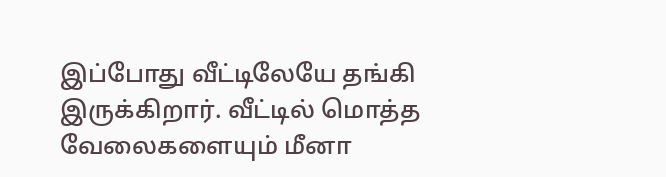இப்போது வீட்டிலேயே தங்கி இருக்கிறார். வீட்டில் மொத்த வேலைகளையும் மீனா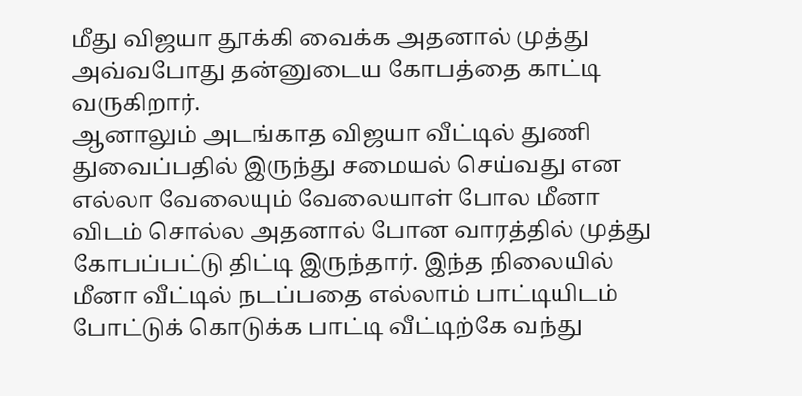மீது விஜயா தூக்கி வைக்க அதனால் முத்து அவ்வபோது தன்னுடைய கோபத்தை காட்டி வருகிறார்.
ஆனாலும் அடங்காத விஜயா வீட்டில் துணி துவைப்பதில் இருந்து சமையல் செய்வது என எல்லா வேலையும் வேலையாள் போல மீனா விடம் சொல்ல அதனால் போன வாரத்தில் முத்து கோபப்பட்டு திட்டி இருந்தார். இந்த நிலையில் மீனா வீட்டில் நடப்பதை எல்லாம் பாட்டியிடம் போட்டுக் கொடுக்க பாட்டி வீட்டிற்கே வந்து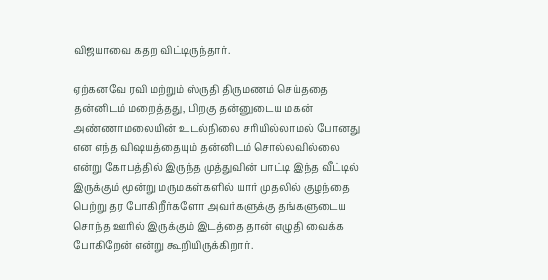விஜயாவை கதற விட்டிருந்தார்.

ஏற்கனவே ரவி மற்றும் ஸ்ருதி திருமணம் செய்ததை தன்னிடம் மறைத்தது, பிறகு தன்னுடைய மகன் அண்ணாமலையின் உடல்நிலை சரியில்லாமல் போனது என எந்த விஷயத்தையும் தன்னிடம் சொல்லவில்லை என்று கோபத்தில் இருந்த முத்துவின் பாட்டி இந்த வீட்டில் இருக்கும் மூன்று மருமகள்களில் யார் முதலில் குழந்தை பெற்று தர போகிறீர்களோ அவர்களுக்கு தங்களுடைய சொந்த ஊரில் இருக்கும் இடத்தை தான் எழுதி வைக்க போகிறேன் என்று கூறியிருக்கிறார்.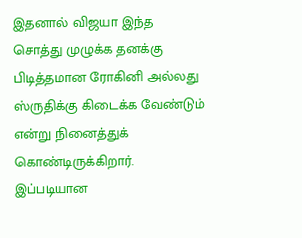இதனால் விஜயா இந்த சொத்து முழுக்க தனக்கு பிடித்தமான ரோகினி அல்லது ஸ்ருதிக்கு கிடைக்க வேண்டும் என்று நினைத்துக் கொண்டிருக்கிறார். இப்படியான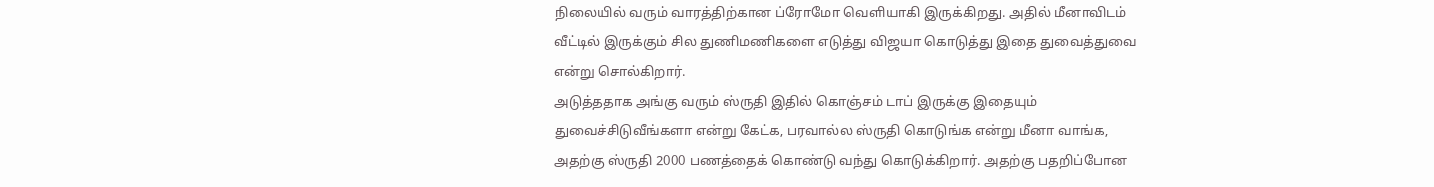நிலையில் வரும் வாரத்திற்கான ப்ரோமோ வெளியாகி இருக்கிறது. அதில் மீனாவிடம் வீட்டில் இருக்கும் சில துணிமணிகளை எடுத்து விஜயா கொடுத்து இதை துவைத்துவை என்று சொல்கிறார்.
அடுத்ததாக அங்கு வரும் ஸ்ருதி இதில் கொஞ்சம் டாப் இருக்கு இதையும் துவைச்சிடுவீங்களா என்று கேட்க, பரவால்ல ஸ்ருதி கொடுங்க என்று மீனா வாங்க, அதற்கு ஸ்ருதி 2000 பணத்தைக் கொண்டு வந்து கொடுக்கிறார். அதற்கு பதறிப்போன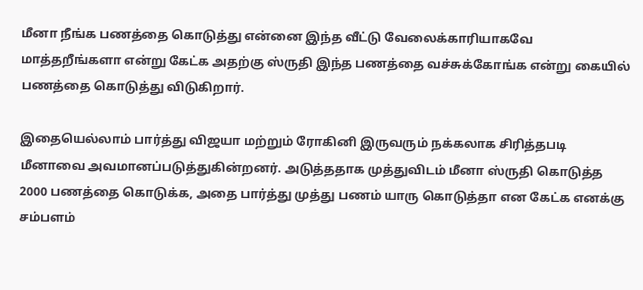மீனா நீங்க பணத்தை கொடுத்து என்னை இந்த வீட்டு வேலைக்காரியாகவே மாத்தறீங்களா என்று கேட்க அதற்கு ஸ்ருதி இந்த பணத்தை வச்சுக்கோங்க என்று கையில் பணத்தை கொடுத்து விடுகிறார்.

இதையெல்லாம் பார்த்து விஜயா மற்றும் ரோகினி இருவரும் நக்கலாக சிரித்தபடி மீனாவை அவமானப்படுத்துகின்றனர். அடுத்ததாக முத்துவிடம் மீனா ஸ்ருதி கொடுத்த 2000 பணத்தை கொடுக்க, அதை பார்த்து முத்து பணம் யாரு கொடுத்தா என கேட்க எனக்கு சம்பளம்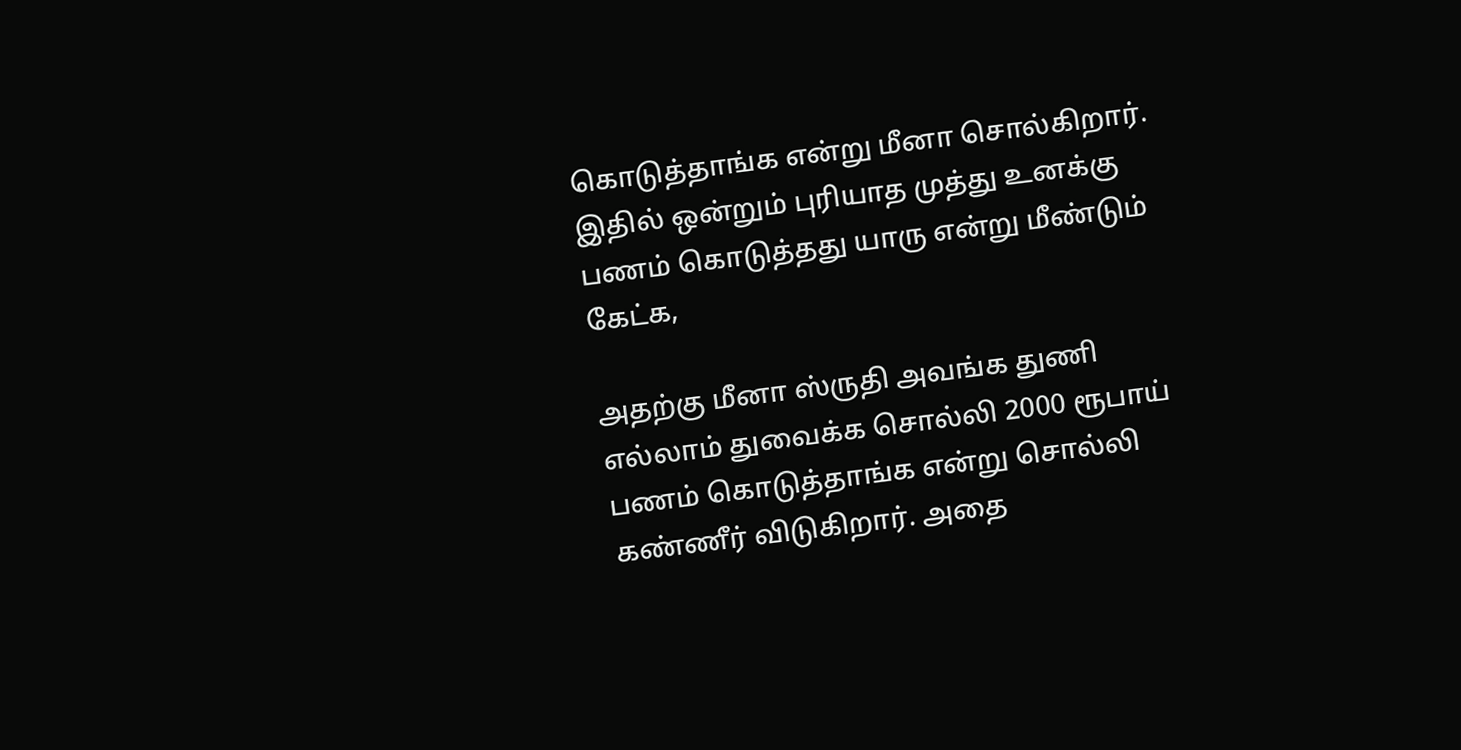கொடுத்தாங்க என்று மீனா சொல்கிறார். இதில் ஒன்றும் புரியாத முத்து உனக்கு பணம் கொடுத்தது யாரு என்று மீண்டும் கேட்க,

அதற்கு மீனா ஸ்ருதி அவங்க துணி எல்லாம் துவைக்க சொல்லி 2000 ரூபாய் பணம் கொடுத்தாங்க என்று சொல்லி கண்ணீர் விடுகிறார். அதை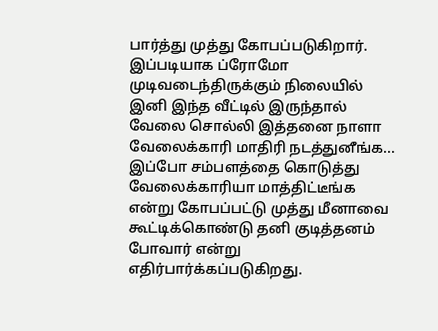பார்த்து முத்து கோபப்படுகிறார். இப்படியாக ப்ரோமோ முடிவடைந்திருக்கும் நிலையில் இனி இந்த வீட்டில் இருந்தால் வேலை சொல்லி இத்தனை நாளா வேலைக்காரி மாதிரி நடத்துனீங்க...
இப்போ சம்பளத்தை கொடுத்து வேலைக்காரியா மாத்திட்டீங்க என்று கோபப்பட்டு முத்து மீனாவை கூட்டிக்கொண்டு தனி குடித்தனம் போவார் என்று எதிர்பார்க்கப்படுகிறது.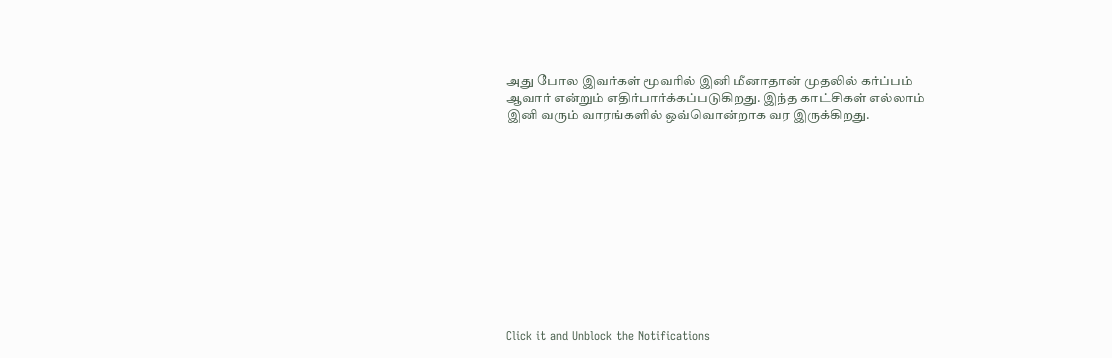அது போல இவர்கள் மூவரில் இனி மீனாதான் முதலில் கர்ப்பம் ஆவார் என்றும் எதிர்பார்க்கப்படுகிறது. இந்த காட்சிகள் எல்லாம் இனி வரும் வாரங்களில் ஒவ்வொன்றாக வர இருக்கிறது.












Click it and Unblock the Notifications